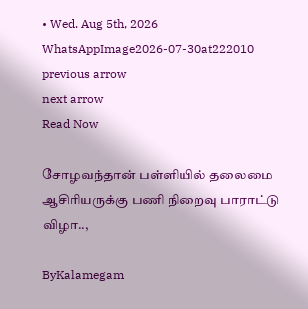• Wed. Aug 5th, 2026
WhatsAppImage2026-07-30at222010
previous arrow
next arrow
Read Now

சோழவந்தான் பள்ளியில் தலைமை ஆசிரியருக்கு பணி நிறைவு பாராட்டு விழா..,

ByKalamegam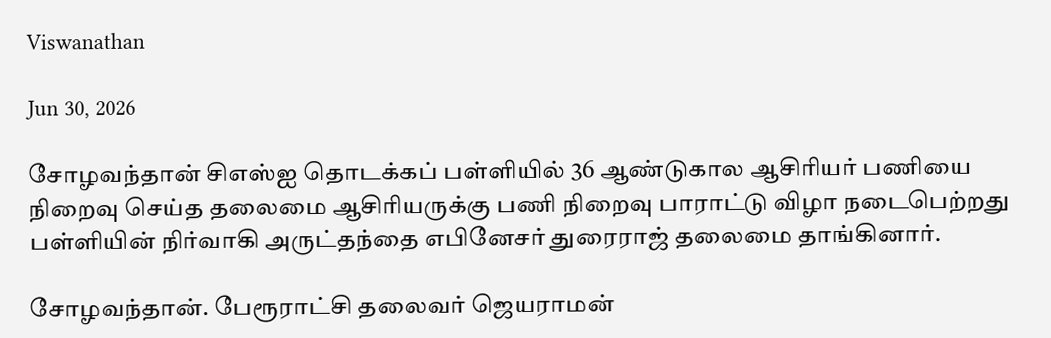Viswanathan

Jun 30, 2026

சோழவந்தான் சிஎஸ்ஐ தொடக்கப் பள்ளியில் 36 ஆண்டுகால ஆசிரியர் பணியை நிறைவு செய்த தலைமை ஆசிரியருக்கு பணி நிறைவு பாராட்டு விழா நடைபெற்றது பள்ளியின் நிர்வாகி அருட்தந்தை எபினேசர் துரைராஜ் தலைமை தாங்கினார்.

சோழவந்தான். பேரூராட்சி தலைவர் ஜெயராமன்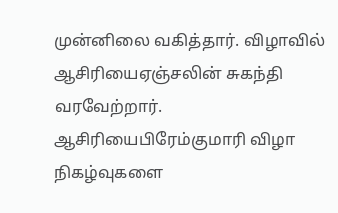முன்னிலை வகித்தார். விழாவில் ஆசிரியைஏஞ்சலின் சுகந்தி வரவேற்றார். ஆசிரியைபிரேம்குமாரி விழா நிகழ்வுகளை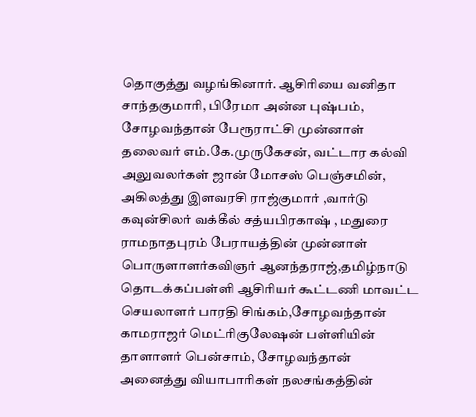தொகுத்து வழங்கினார். ஆசிரியை வனிதா சாந்தகுமாரி, பிரேமா அன்ன புஷ்பம், சோழவந்தான் பேரூராட்சி முன்னாள் தலைவர் எம்.கே.முருகேசன், வட்டார கல்வி அலுவலர்கள் ஜான் மோசஸ் பெஞ்சமின், அகிலத்து இளவரசி ராஜ்குமார் ,வார்டு கவுன்சிலர் வக்கீல் சத்யபிரகாஷ் , மதுரை ராமநாதபுரம் பேராயத்தின் முன்னாள் பொருளாளர்கவிஞர் ஆனந்தராஜ்,தமிழ்நாடு தொடக்கப்பள்ளி ஆசிரியர் கூட்டணி மாவட்ட செயலாளர் பாரதி சிங்கம்,சோழவந்தான் காமராஜர் மெட்ரிகுலேஷன் பள்ளியின் தாளாளர் பென்சாம், சோழவந்தான் அனைத்து வியாபாரிகள் நலசங்கத்தின்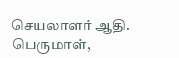செயலாளர் ஆதி. பெருமாள்,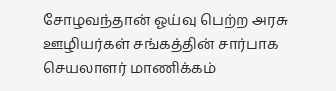சோழவந்தான் ஓய்வு பெற்ற அரசு ஊழியர்கள் சங்கத்தின் சார்பாக செயலாளர் மாணிக்கம்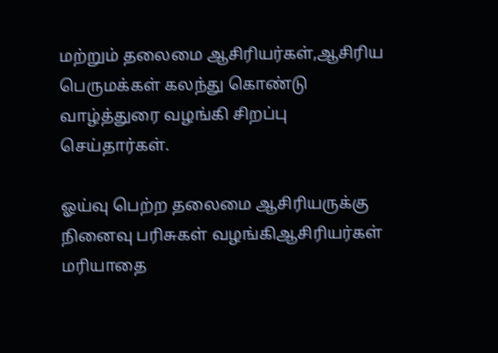மற்றும் தலைமை ஆசிரியர்கள்,ஆசிரிய பெருமக்கள் கலந்து கொண்டு வாழ்த்துரை வழங்கி சிறப்பு செய்தார்கள்.

ஓய்வு பெற்ற தலைமை ஆசிரியருக்கு நினைவு பரிசுகள் வழங்கிஆசிரியர்கள் மரியாதை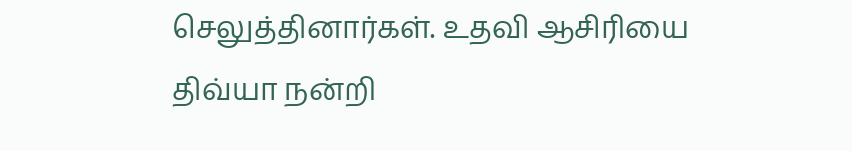செலுத்தினார்கள். உதவி ஆசிரியை திவ்யா நன்றி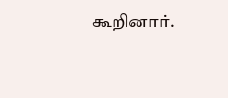கூறினார்.